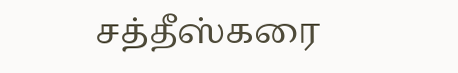சத்தீஸ்கரை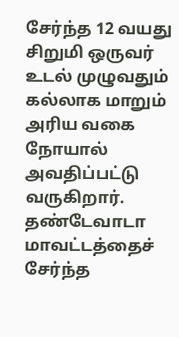சேர்ந்த 12 வயது சிறுமி ஒருவர் உடல் முழுவதும் கல்லாக மாறும் அரிய வகை நோயால் அவதிப்பட்டு வருகிறார்.
தண்டேவாடா மாவட்டத்தைச் சேர்ந்த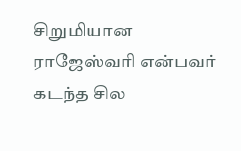சிறுமியான ராஜேஸ்வரி என்பவர் கடந்த சில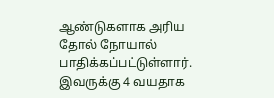ஆண்டுகளாக அரிய தோல் நோயால் பாதிக்கப்பட்டுள்ளார்.
இவருக்கு 4 வயதாக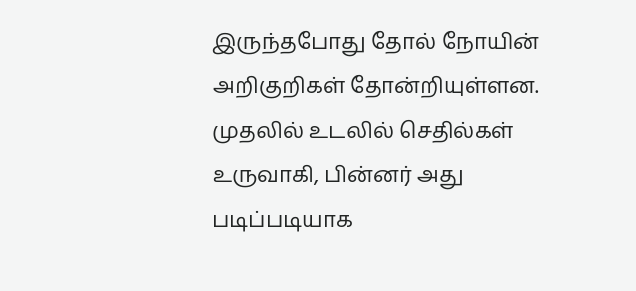இருந்தபோது தோல் நோயின் அறிகுறிகள் தோன்றியுள்ளன. முதலில் உடலில் செதில்கள் உருவாகி, பின்னர் அது படிப்படியாக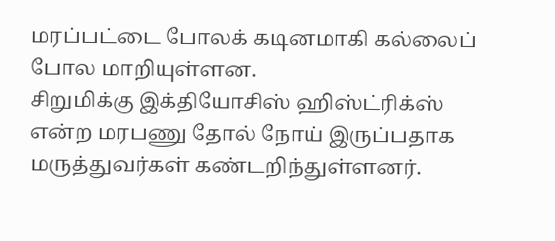மரப்பட்டை போலக் கடினமாகி கல்லைப் போல மாறியுள்ளன.
சிறுமிக்கு இக்தியோசிஸ் ஹிஸ்ட்ரிக்ஸ் என்ற மரபணு தோல் நோய் இருப்பதாக மருத்துவர்கள் கண்டறிந்துள்ளனர்.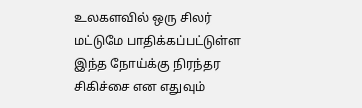உலகளவில் ஒரு சிலர் மட்டுமே பாதிக்கப்பட்டுள்ள இந்த நோய்க்கு நிரந்தர சிகிச்சை என எதுவும்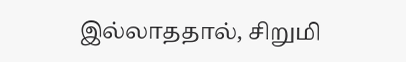இல்லாததால், சிறுமி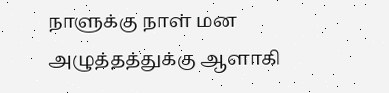நாளுக்கு நாள் மன அழுத்தத்துக்கு ஆளாகி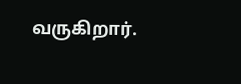வருகிறார்.